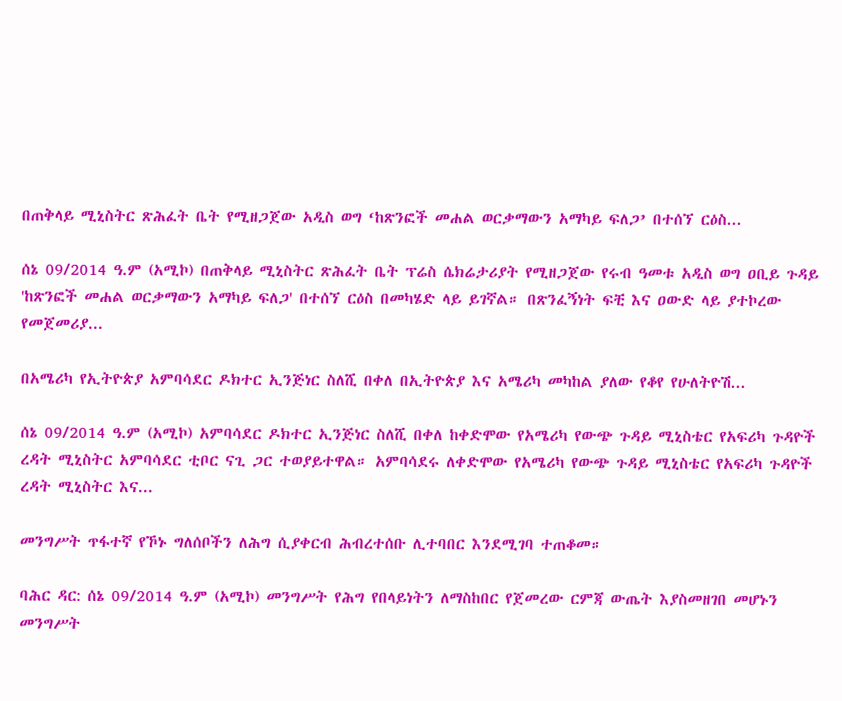በጠቅላይ ሚኒስትር ጽሕፈት ቤት የሚዘጋጀው አዲስ ወግ ‘ከጽንፎች መሐል ወርቃማውን አማካይ ፍለጋ’ በተሰኘ ርዕስ...

ሰኔ 09/2014 ዓ.ም (አሚኮ) በጠቅላይ ሚኒስትር ጽሕፈት ቤት ፕሬስ ሴክሬታሪያት የሚዘጋጀው የሩብ ዓመቱ አዲስ ወግ ዐቢይ ጉዳይ 'ከጽንፎች መሐል ወርቃማውን አማካይ ፍለጋ' በተሰኘ ርዕስ በመካሄድ ላይ ይገኛል። በጽንፈኝነት ፍቺ እና ዐውድ ላይ ያተኮረው የመጀመሪያ...

በአሜሪካ የኢትዮጵያ አምባሳደር ዶክተር ኢንጅነር ስለሺ በቀለ በኢትዮጵያ እና አሜሪካ መካከል ያለው የቆየ የሁለትዮሽ...

ሰኔ 09/2014 ዓ.ም (አሚኮ) አምባሳደር ዶክተር ኢንጅነር ስለሺ በቀለ ከቀድሞው የአሜሪካ የውጭ ጉዳይ ሚኒስቴር የአፍሪካ ጉዳዮች ረዳት ሚኒስትር አምባሳደር ቲቦር ናጊ ጋር ተወያይተዋል። አምባሳደሩ ለቀድሞው የአሜሪካ የውጭ ጉዳይ ሚኒስቴር የአፍሪካ ጉዳዮች ረዳት ሚኒስትር እና...

መንግሥት ጥፋተኛ የኾኑ ግለሰቦችን ለሕግ ሲያቀርብ ሕብረተሰቡ ሊተባበር እንደሚገባ ተጠቆመ።

ባሕር ዳር: ሰኔ 09/2014 ዓ.ም (አሚኮ) መንግሥት የሕግ የበላይነትን ለማስከበር የጀመረው ርምጃ ውጤት እያስመዘገበ መሆኑን መንግሥት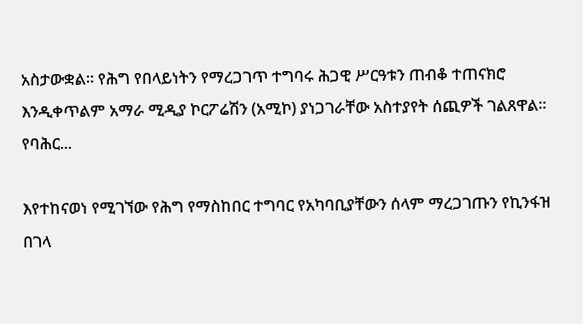አስታውቋል። የሕግ የበላይነትን የማረጋገጥ ተግባሩ ሕጋዊ ሥርዓቱን ጠብቆ ተጠናክሮ እንዲቀጥልም አማራ ሚዲያ ኮርፖሬሽን (አሚኮ) ያነጋገራቸው አስተያየት ሰጪዎች ገልጸዋል፡፡ የባሕር...

እየተከናወነ የሚገኘው የሕግ የማስከበር ተግባር የአካባቢያቸውን ሰላም ማረጋገጡን የኪንፋዝ በገላ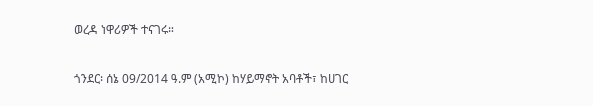ወረዳ ነዋሪዎች ተናገሩ።

ጎንደር፡ ሰኔ 09/2014 ዓ.ም (አሚኮ) ከሃይማኖት አባቶች፣ ከሀገር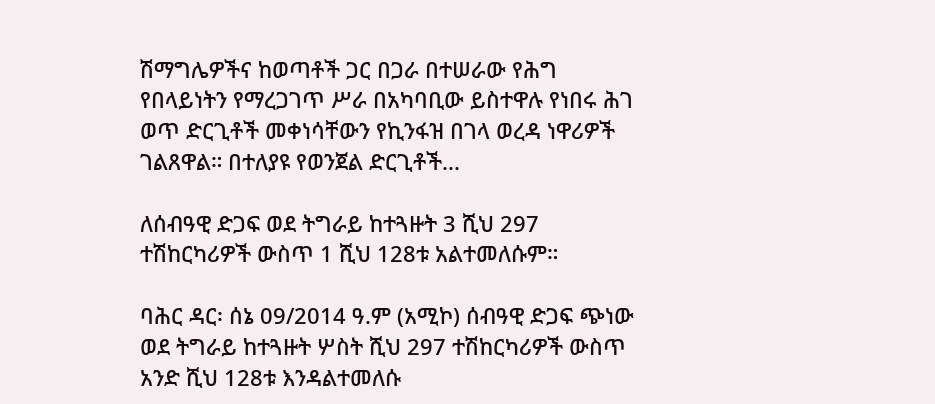ሽማግሌዎችና ከወጣቶች ጋር በጋራ በተሠራው የሕግ የበላይነትን የማረጋገጥ ሥራ በአካባቢው ይስተዋሉ የነበሩ ሕገ ወጥ ድርጊቶች መቀነሳቸውን የኪንፋዝ በገላ ወረዳ ነዋሪዎች ገልጸዋል። በተለያዩ የወንጀል ድርጊቶች...

ለሰብዓዊ ድጋፍ ወደ ትግራይ ከተጓዙት 3 ሺህ 297 ተሽከርካሪዎች ውስጥ 1 ሺህ 128ቱ አልተመለሱም።

ባሕር ዳር፡ ሰኔ 09/2014 ዓ.ም (አሚኮ) ሰብዓዊ ድጋፍ ጭነው ወደ ትግራይ ከተጓዙት ሦስት ሺህ 297 ተሽከርካሪዎች ውስጥ አንድ ሺህ 128ቱ እንዳልተመለሱ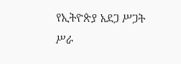የኢትዮጵያ አደጋ ሥጋት ሥራ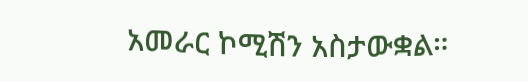አመራር ኮሚሽን አስታውቋል።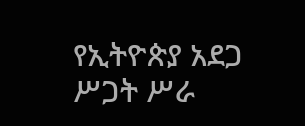የኢትዮጵያ አደጋ ሥጋት ሥራ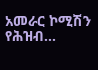አመራር ኮሚሽን የሕዝብ...